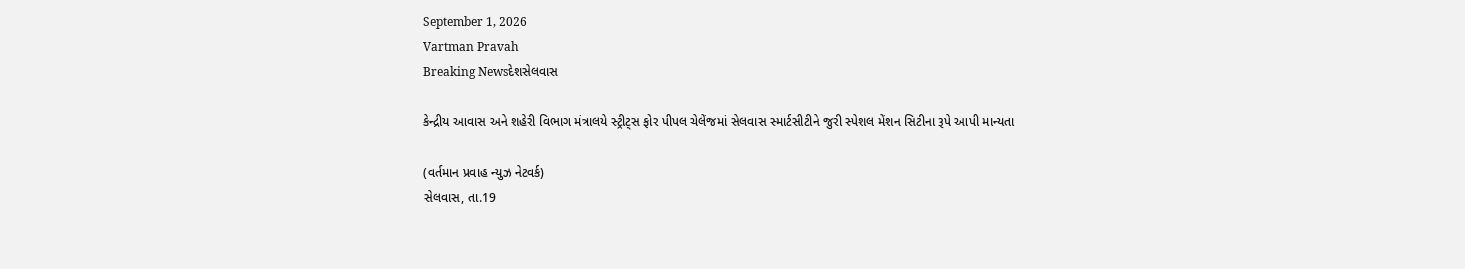September 1, 2026
Vartman Pravah
Breaking Newsદેશસેલવાસ

કેન્‍દ્રીય આવાસ અને શહેરી વિભાગ મંત્રાલયે સ્‍ટ્રીટ્‍સ ફોર પીપલ ચેલેંજમાં સેલવાસ સ્‍માર્ટસીટીને જુરી સ્‍પેશલ મેંશન સિટીના રૂપે આપી માન્‍યતા

(વર્તમાન પ્રવાહ ન્‍યુઝ નેટવર્ક)
સેલવાસ, તા.19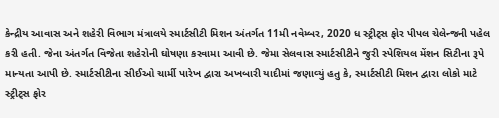કેન્‍દ્રીય આવાસ અને શહેરી વિભાગ મંત્રાલયે સ્‍માર્ટસીટી મિશન અંતર્ગત 11મી નવેમ્‍બર, 2020 ધ સ્‍ટ્રીટ્‍સ ફોર પીપલ ચેલેન્‍જની પહેલ કરી હતી. જેના અંતર્ગત વિજેતા શહેરોની ઘોષણા કરવામા આવી છે. જેમા સેલવાસ સ્‍માર્ટસીટીને જુરી સ્‍પેશિયલ મેંશન સિટીના રૂપે માન્‍યતા આપી છે. સ્‍માર્ટસીટીના સીઈઓ ચાર્મી પારેખ દ્વારા અખબારી યાદીમાં જણાવ્‍યું હતુ કે, સ્‍માર્ટસીટી મિશન દ્વારા લોકો માટે સ્‍ટ્રીટ્‍સ ફોર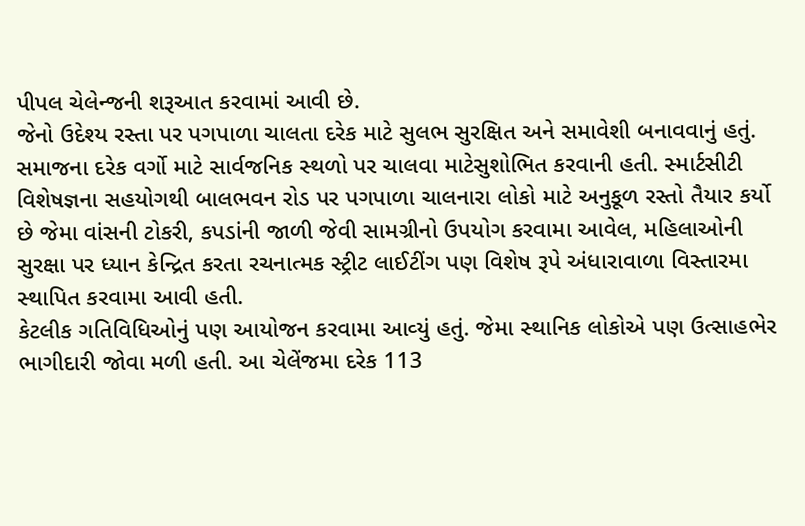પીપલ ચેલેન્‍જની શરૂઆત કરવામાં આવી છે.
જેનો ઉદેશ્‍ય રસ્‍તા પર પગપાળા ચાલતા દરેક માટે સુલભ સુરક્ષિત અને સમાવેશી બનાવવાનું હતું. સમાજના દરેક વર્ગો માટે સાર્વજનિક સ્‍થળો પર ચાલવા માટેસુશોભિત કરવાની હતી. સ્‍માર્ટસીટી વિશેષજ્ઞના સહયોગથી બાલભવન રોડ પર પગપાળા ચાલનારા લોકો માટે અનુકૂળ રસ્‍તો તૈયાર કર્યો છે જેમા વાંસની ટોકરી, કપડાંની જાળી જેવી સામગ્રીનો ઉપયોગ કરવામા આવેલ, મહિલાઓની સુરક્ષા પર ધ્‍યાન કેન્‍દ્રિત કરતા રચનાત્‍મક સ્‍ટ્રીટ લાઈટીંગ પણ વિશેષ રૂપે અંધારાવાળા વિસ્‍તારમા સ્‍થાપિત કરવામા આવી હતી.
કેટલીક ગતિવિધિઓનું પણ આયોજન કરવામા આવ્‍યું હતું. જેમા સ્‍થાનિક લોકોએ પણ ઉત્‍સાહભેર ભાગીદારી જોવા મળી હતી. આ ચેલેંજમા દરેક 113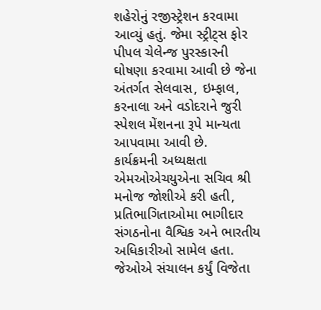શહેરોનું રજીસ્‍ટ્રેશન કરવામા આવ્‍યું હતું. જેમા સ્‍ટ્રીટ્‍સ ફોર પીપલ ચેલેન્‍જ પુરસ્‍કારની ઘોષણા કરવામા આવી છે જેના અંતર્ગત સેલવાસ, ઇમ્‍ફાલ, કરનાલા અને વડોદરાને જુરી સ્‍પેશલ મેંશનના રૂપે માન્‍યતા આપવામા આવી છે.
કાર્યક્રમની અધ્‍યક્ષતા એમઓએચયુએના સચિવ શ્રી મનોજ જોશીએ કરી હતી, પ્રતિભાગિતાઓમા ભાગીદાર સંગઠનોના વૈશ્વિક અને ભારતીય અધિકારીઓ સામેલ હતા. જેઓએ સંચાલન કર્યું વિજેતા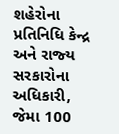શહેરોના પ્રતિનિધિ કેન્‍દ્ર અને રાજ્‍ય સરકારોના અધિકારી, જેમા 100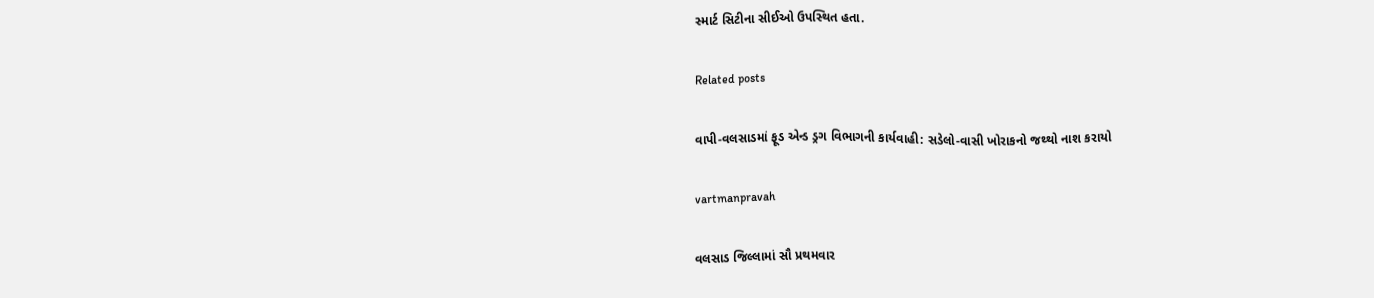સ્‍માર્ટ સિટીના સીઈઓ ઉપસ્‍થિત હતા.

Related posts

વાપી-વલસાડમાં ફૂડ એન્‍ડ ડ્રગ વિભાગની કાર્યવાહી: સડેલો-વાસી ખોરાકનો જથ્‍થો નાશ કરાયો

vartmanpravah

વલસાડ જિલ્લામાં સૌ પ્રથમવાર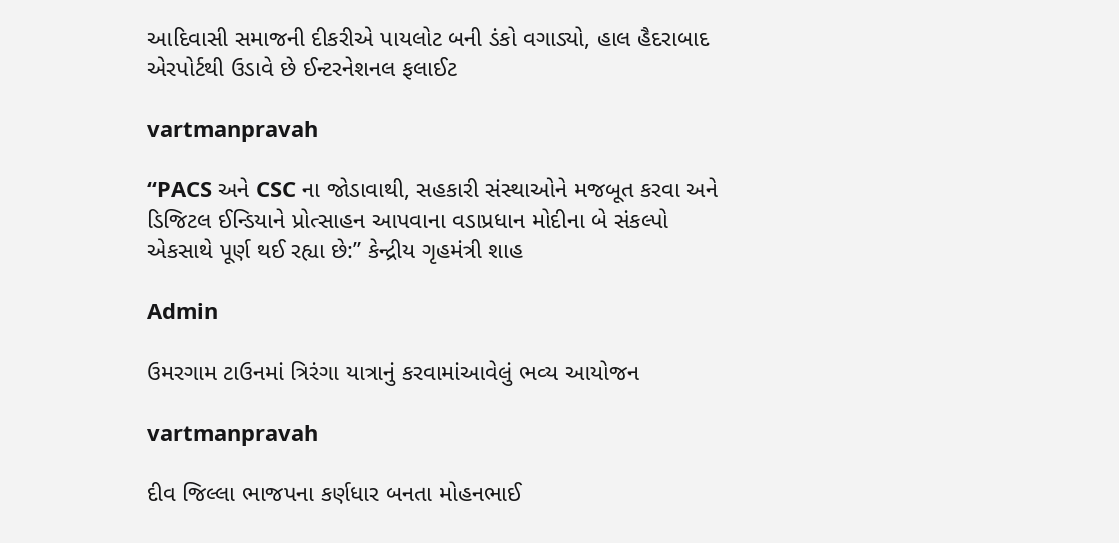આદિવાસી સમાજની દીકરીએ પાયલોટ બની ડંકો વગાડ્યો, હાલ હૈદરાબાદ એરપોર્ટથી ઉડાવે છે ઈન્ટરનેશનલ ફલાઈટ

vartmanpravah

“PACS અને CSC ના જોડાવાથી, સહકારી સંસ્થાઓને મજબૂત કરવા અને ડિજિટલ ઈન્ડિયાને પ્રોત્સાહન આપવાના વડાપ્રધાન મોદીના બે સંકલ્પો એકસાથે પૂર્ણ થઈ રહ્યા છે:” કેન્દ્રીય ગૃહમંત્રી શાહ

Admin

ઉમરગામ ટાઉનમાં ત્રિરંગા યાત્રાનું કરવામાંઆવેલું ભવ્‍ય આયોજન

vartmanpravah

દીવ જિલ્લા ભાજપના કર્ણધાર બનતા મોહનભાઈ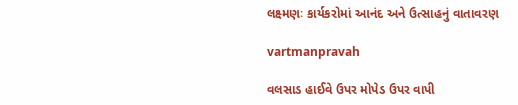લક્ષ્મણઃ કાર્યકરોમાં આનંદ અને ઉત્‍સાહનું વાતાવરણ

vartmanpravah

વલસાડ હાઈવે ઉપર મોપેડ ઉપર વાપી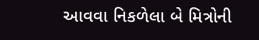આવવા નિકળેલા બે મિત્રોની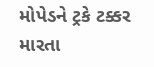મોપેડને ટ્રકે ટક્કર મારતા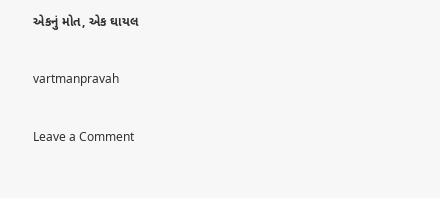એકનું મોત, એક ઘાયલ

vartmanpravah

Leave a Comment